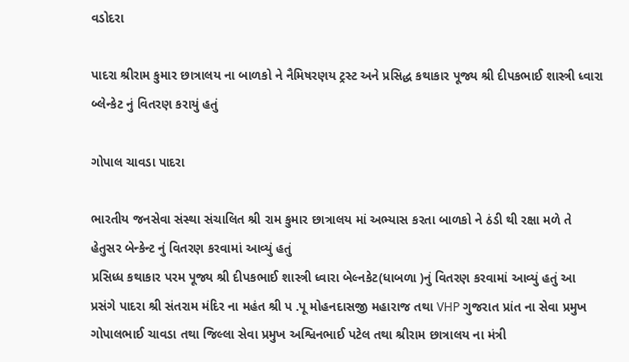વડોદરા

પાદરા શ્રીરામ કુમાર છાત્રાલય ના બાળકો ને નૈમિષ‌રણ‌ય ટ્રસ્ટ અને પ્રસિદ્ધ કથાકાર પૂજ્ય શ્રી દીપકભાઈ શાસ્ત્રી ધ્વારા બ્લેન્કેટ નું વિતરણ કરાયું હતું

ગોપાલ ચાવડા પાદરા

ભારતીય જનસેવા સંસ્થા સંચાલિત શ્રી રામ કુમાર છાત્રાલય માં અભ્યાસ કરતા બાળકો ને ઠંડી થી રક્ષા મળે તે હેતુસર બેન્કેન્ટ નું વિતરણ કરવામાં આવ્યું હતું
પ્રસિધ્ધ કથાકાર પરમ પૂજ્ય શ્રી દીપકભાઈ શાસ્ત્રી ધ્વારા બેલ્નકેટ(ધાબળા )નું વિતરણ કરવામાં આવ્યું હતું આ પ્રસંગે પાદરા શ્રી સંતરામ મંદિર ના મહંત શ્રી પ .પૂ મોહનદાસજી મહારાજ તથા VHP ગુજરાત પ્રાંત ના સેવા પ્રમુખ ગોપાલભાઈ ચાવડા તથા જિલ્લા સેવા પ્રમુખ અશ્વિનભાઈ પટેલ તથા શ્રીરામ છાત્રાલય ના મંત્રી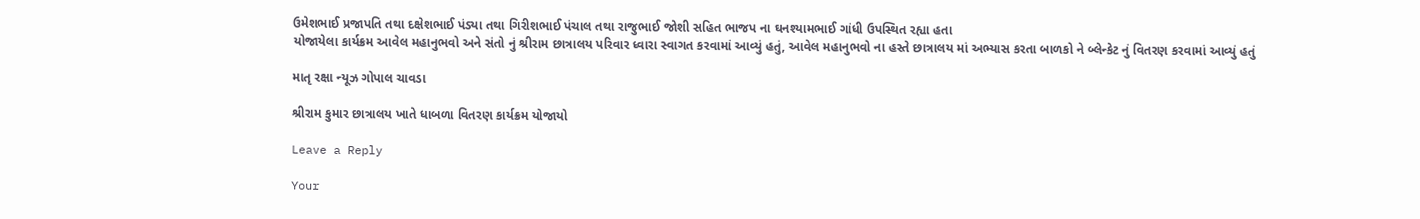ઉમેશભાઈ પ્રજાપતિ તથા દક્ષેશભાઈ પંડ્યા તથા ગિરીશભાઈ પંચાલ તથા રાજુભાઈ જોશી સહિત ભાજપ ના ઘનશ્યામભાઈ ગાંધી ઉપસ્થિત રહ્યા હતા
યોજાયેલા કાર્યક્રમ આવેલ મહાનુભવો અને સંતો નું શ્રીરામ છાત્રાલય પરિવાર ધ્વારા સ્વાગત કરવામાં આવ્યું હતું, આવેલ મહાનુભવો ના હસ્તે છાત્રાલય માં અભ્યાસ કરતા બાળકો ને બ્લેન્કેટ નું વિતરણ કરવામાં આવ્યું હતું

માતૃ રક્ષા ન્યૂઝ ગોપાલ ચાવડા

શ્રીરામ કુમાર છાત્રાલય ખાતે ધાબળા વિતરણ કાર્યક્રમ યોજાયો

Leave a Reply

Your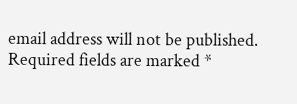email address will not be published. Required fields are marked *